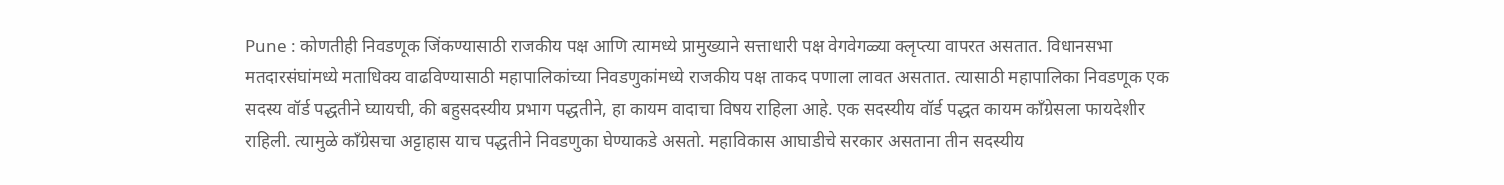Pune : कोणतीही निवडणूक जिंकण्यासाठी राजकीय पक्ष आणि त्यामध्ये प्रामुख्याने सत्ताधारी पक्ष वेगवेगळ्या क्लृप्त्या वापरत असतात. विधानसभा मतदारसंघांमध्ये मताधिक्य वाढविण्यासाठी महापालिकांच्या निवडणुकांमध्ये राजकीय पक्ष ताकद पणाला लावत असतात. त्यासाठी महापालिका निवडणूक एक सदस्य वॉर्ड पद्धतीने घ्यायची, की बहुसदस्यीय प्रभाग पद्धतीने, हा कायम वादाचा विषय राहिला आहे. एक सदस्यीय वॉर्ड पद्धत कायम काँग्रेसला फायदेशीर राहिली. त्यामुळे काँग्रेसचा अट्टाहास याच पद्धतीने निवडणुका घेण्याकडे असतो. महाविकास आघाडीचे सरकार असताना तीन सदस्यीय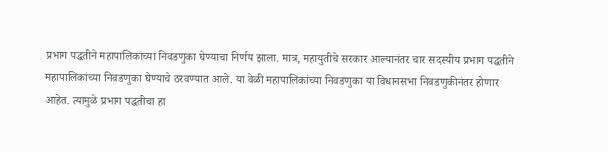प्रभाग पद्धतीने महापालिकांच्या निवडणुका घेण्याचा निर्णय झाला. मात्र, महायुतीचे सरकार आल्यानंतर चार सदस्यीय प्रभाग पद्धतीने महापालिकांच्या निवडणुका घेण्याचे ठरवण्यात आले. या वेळी महापालिकांच्या निवडणुका या विधानसभा निवडणुकीनंतर होणार आहेत. त्यामुळे प्रभाग पद्धतीचा हा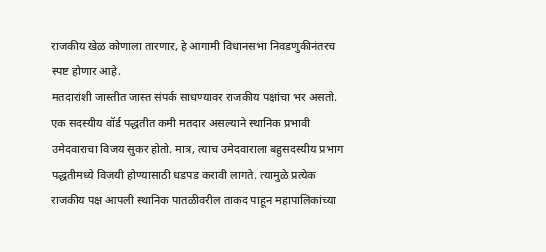राजकीय खेळ कोणाला तारणार, हे आगामी विधानसभा निवडणुकीनंतरच स्पष्ट होणार आहे.
मतदारांशी जास्तीत जास्त संपर्क साधण्यावर राजकीय पक्षांचा भर असतो. एक सदस्यीय वॉर्ड पद्धतीत कमी मतदार असल्याने स्थानिक प्रभावी उमेदवाराचा विजय सुकर होतो. मात्र, त्याच उमेदवाराला बहुसदस्यीय प्रभाग पद्धतीमध्ये विजयी होण्यासाठी धडपड करावी लागते. त्यामुळे प्रत्येक राजकीय पक्ष आपली स्थानिक पातळीवरील ताकद पाहून महापालिकांच्या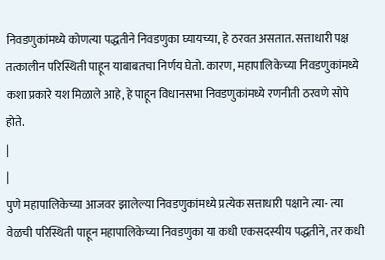निवडणुकांमध्ये कोणत्या पद्धतीने निवडणुका घ्यायच्या, हे ठरवत असतात. सत्ताधारी पक्ष तत्कालीन परिस्थिती पाहून याबाबतचा निर्णय घेतो. कारण, महापालिकेच्या निवडणुकांमध्ये कशा प्रकारे यश मिळाले आहे, हे पाहून विधानसभा निवडणुकांमध्ये रणनीती ठरवणे सोपे होते.
|
|
पुणे महापालिकेच्या आजवर झालेल्या निवडणुकांमध्ये प्रत्येक सत्ताधारी पक्षाने त्या- त्या वेळची परिस्थिती पाहून महापालिकेच्या निवडणुका या कधी एकसदस्यीय पद्धतीने, तर कधी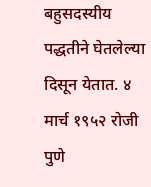बहुसदस्यीय पद्धतीने घेतलेल्या दिसून येतात. ४ मार्च १९५२ रोजी पुणे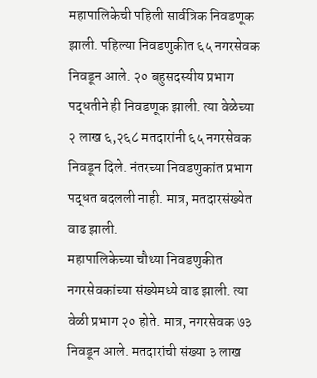महापालिकेची पहिली सार्वत्रिक निवडणूक झाली. पहिल्या निवडणुकीत ६५ नगरसेवक निवडून आले. २० बहुसदस्यीय प्रभाग पद्धतीने ही निवडणूक झाली. त्या वेळेच्या २ लाख ६,२६८ मतदारांनी ६५ नगरसेवक निवडून दिले. नंतरच्या निवडणुकांत प्रभाग पद्धत बदलली नाही. मात्र, मतदारसंख्येत वाढ झाली.
महापालिकेच्या चौथ्या निवडणुकीत नगरसेवकांच्या संख्येमध्ये वाढ झाली. त्या वेळी प्रभाग २० होते. मात्र, नगरसेवक ७३ निवडून आले. मतदारांची संख्या ३ लाख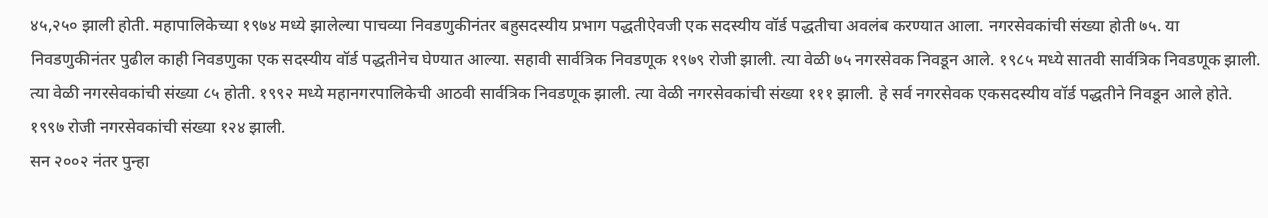४५,२५० झाली होती. महापालिकेच्या १९७४ मध्ये झालेल्या पाचव्या निवडणुकीनंतर बहुसदस्यीय प्रभाग पद्धतीऐवजी एक सदस्यीय वॉर्ड पद्धतीचा अवलंब करण्यात आला. नगरसेवकांची संख्या होती ७५. या निवडणुकीनंतर पुढील काही निवडणुका एक सदस्यीय वॉर्ड पद्धतीनेच घेण्यात आल्या. सहावी सार्वत्रिक निवडणूक १९७९ रोजी झाली. त्या वेळी ७५ नगरसेवक निवडून आले. १९८५ मध्ये सातवी सार्वत्रिक निवडणूक झाली. त्या वेळी नगरसेवकांची संख्या ८५ होती. १९९२ मध्ये महानगरपालिकेची आठवी सार्वत्रिक निवडणूक झाली. त्या वेळी नगरसेवकांची संख्या १११ झाली. हे सर्व नगरसेवक एकसदस्यीय वॉर्ड पद्धतीने निवडून आले होते. १९९७ रोजी नगरसेवकांची संख्या १२४ झाली.
सन २००२ नंतर पुन्हा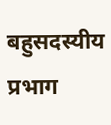बहुसदस्यीय प्रभाग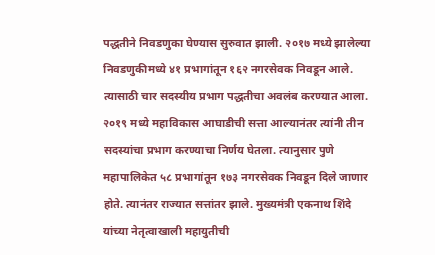पद्धतीने निवडणुका घेण्यास सुरुवात झाली. २०१७ मध्ये झालेल्या निवडणुकीमध्ये ४१ प्रभागांतून १६२ नगरसेवक निवडून आले. त्यासाठी चार सदस्यीय प्रभाग पद्धतीचा अवलंब करण्यात आला. २०१९ मध्ये महाविकास आघाडीची सत्ता आल्यानंतर त्यांनी तीन सदस्यांचा प्रभाग करण्याचा निर्णय घेतला. त्यानुसार पुणे महापालिकेत ५८ प्रभागांतून १७३ नगरसेवक निवडून दिले जाणार होते. त्यानंतर राज्यात सत्तांतर झाले. मुख्यमंत्री एकनाथ शिंदे यांच्या नेतृत्वाखाली महायुतीची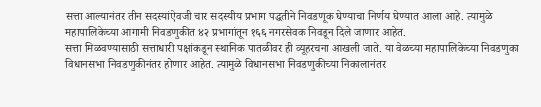सत्ता आल्यानंतर तीन सदस्यांऐवजी चार सदस्यीय प्रभाग पद्धतीने निवडणूक घेण्याचा निर्णय घेण्यात आला आहे. त्यामुळे महापालिकेच्या आगामी निवडणुकीत ४२ प्रभागांतून १६६ नगरसेवक निवडून दिले जाणार आहेत.
सत्ता मिळवण्यासाठी सत्ताधारी पक्षांकडून स्थानिक पातळीवर ही व्यूहरचना आखली जाते. या वेळच्या महापालिकेच्या निवडणुका विधानसभा निवडणुकीनंतर होणार आहेत. त्यामुळे विधानसभा निवडणुकीच्या निकालानंतर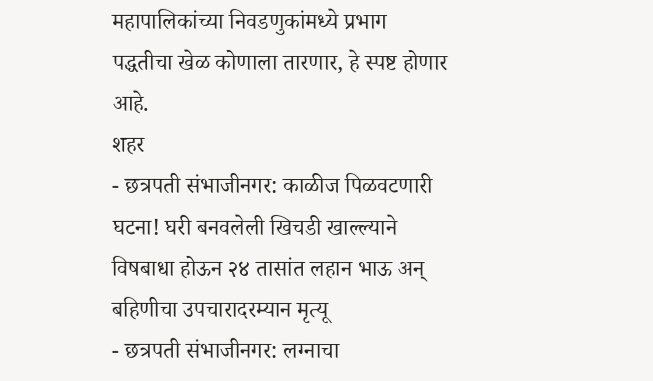महापालिकांच्या निवडणुकांमध्ये प्रभाग पद्धतीचा खेळ कोणाला तारणार, हे स्पष्ट होणार आहे.
शहर
- छत्रपती संभाजीनगर: काळीज पिळवटणारी घटना! घरी बनवलेली खिचडी खाल्ल्याने विषबाधा होऊन २४ तासांत लहान भाऊ अन् बहिणीचा उपचारादरम्यान मृत्यू
- छत्रपती संभाजीनगर: लग्नाचा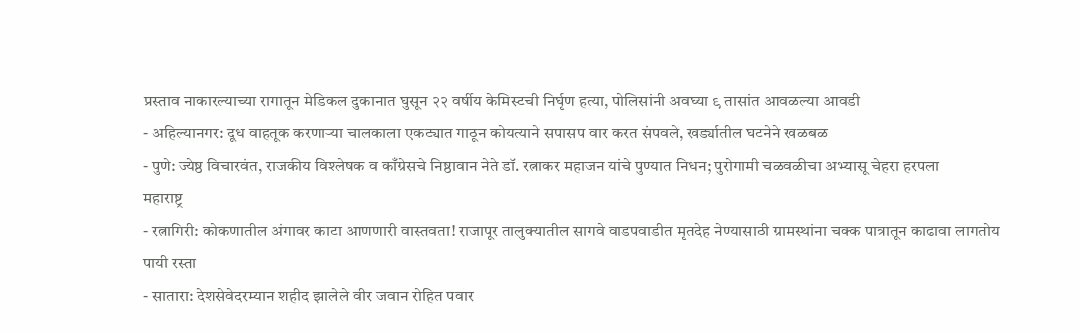प्रस्ताव नाकारल्याच्या रागातून मेडिकल दुकानात घुसून २२ वर्षीय केमिस्टची निर्घृण हत्या, पोलिसांनी अवघ्या ९ तासांत आवळल्या आवडी
- अहिल्यानगर: दूध वाहतूक करणाऱ्या चालकाला एकट्यात गाठून कोयत्याने सपासप वार करत संपवले, खर्ड्यातील घटनेने खळबळ
- पुणे: ज्येष्ठ विचारवंत, राजकीय विश्लेषक व काँग्रेसचे निष्ठावान नेते डॉ. रत्नाकर महाजन यांचे पुण्यात निधन; पुरोगामी चळवळीचा अभ्यासू चेहरा हरपला
महाराष्ट्र
- रत्नागिरी: कोकणातील अंगावर काटा आणणारी वास्तवता! राजापूर तालुक्यातील सागवे वाडपवाडीत मृतदेह नेण्यासाठी ग्रामस्थांना चक्क पात्रातून काढावा लागतोय पायी रस्ता
- सातारा: देशसेवेदरम्यान शहीद झालेले वीर जवान रोहित पवार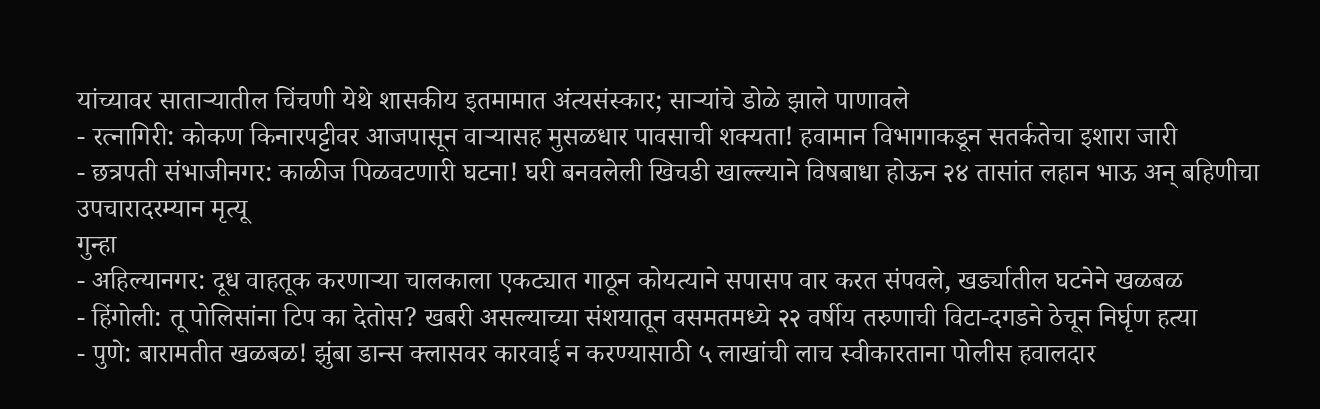यांच्यावर साताऱ्यातील चिंचणी येथे शासकीय इतमामात अंत्यसंस्कार; साऱ्यांचे डोळे झाले पाणावले
- रत्नागिरी: कोकण किनारपट्टीवर आजपासून वाऱ्यासह मुसळधार पावसाची शक्यता! हवामान विभागाकडून सतर्कतेचा इशारा जारी
- छत्रपती संभाजीनगर: काळीज पिळवटणारी घटना! घरी बनवलेली खिचडी खाल्ल्याने विषबाधा होऊन २४ तासांत लहान भाऊ अन् बहिणीचा उपचारादरम्यान मृत्यू
गुन्हा
- अहिल्यानगर: दूध वाहतूक करणाऱ्या चालकाला एकट्यात गाठून कोयत्याने सपासप वार करत संपवले, खर्ड्यातील घटनेने खळबळ
- हिंगोली: तू पोलिसांना टिप का देतोस? खबरी असल्याच्या संशयातून वसमतमध्ये २२ वर्षीय तरुणाची विटा-दगडने ठेचून निर्घृण हत्या
- पुणे: बारामतीत खळबळ! झुंबा डान्स क्लासवर कारवाई न करण्यासाठी ५ लाखांची लाच स्वीकारताना पोलीस हवालदार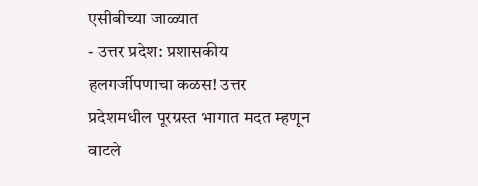एसीबीच्या जाळ्यात
- उत्तर प्रदेश: प्रशासकीय हलगर्जीपणाचा कळस! उत्तर प्रदेशमधील पूरग्रस्त भागात मदत म्हणून वाटले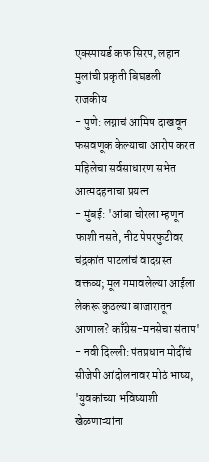एक्स्पायर्ड कफ सिरप, लहान मुलांची प्रकृती बिघडली
राजकीय
- पुणे: लग्नाचं आमिष दाखवून फसवणूक केल्याचा आरोप करत महिलेचा सर्वसाधारण सभेत आत्मदहनाचा प्रयत्न
- मुंबई: 'आंबा चोरला म्हणून फाशी नसते, नीट पेपरफुटीवर चंद्रकांत पाटलांचं वादग्रस्त वक्तव्य; मूल गमावलेल्या आईला लेकरू कुठल्या बाजारातून आणाल? काँग्रेस-मनसेचा संताप'
- नवी दिल्ली: पंतप्रधान मोदींचं सीजेपी आंदोलनावर मोठं भाष्य, 'युवकांच्या भविष्याशी खेळणाऱ्यांना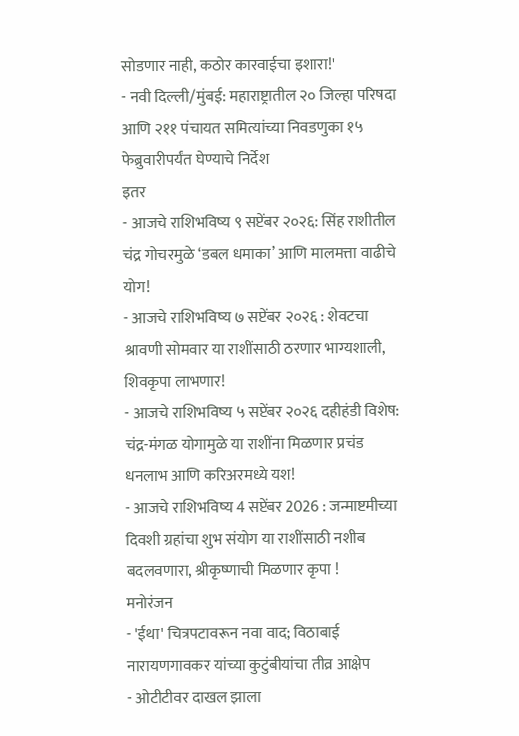सोडणार नाही, कठोर कारवाईचा इशारा!'
- नवी दिल्ली/मुंबई: महाराष्ट्रातील २० जिल्हा परिषदा आणि २११ पंचायत समित्यांच्या निवडणुका १५ फेब्रुवारीपर्यंत घेण्याचे निर्देश
इतर
- आजचे राशिभविष्य ९ सप्टेंबर २०२६: सिंह राशीतील चंद्र गोचरमुळे ‘डबल धमाका’ आणि मालमत्ता वाढीचे योग!
- आजचे राशिभविष्य ७ सप्टेंबर २०२६ : शेवटचा श्रावणी सोमवार या राशींसाठी ठरणार भाग्यशाली, शिवकृपा लाभणार!
- आजचे राशिभविष्य ५ सप्टेंबर २०२६ दहीहंडी विशेष: चंद्र-मंगळ योगामुळे या राशींना मिळणार प्रचंड धनलाभ आणि करिअरमध्ये यश!
- आजचे राशिभविष्य 4 सप्टेंबर 2026 : जन्माष्टमीच्या दिवशी ग्रहांचा शुभ संयोग या राशींसाठी नशीब बदलवणारा, श्रीकृष्णाची मिळणार कृपा !
मनोरंजन
- 'ईथा' चित्रपटावरून नवा वाद; विठाबाई नारायणगावकर यांच्या कुटुंबीयांचा तीव्र आक्षेप
- ओटीटीवर दाखल झाला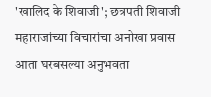'खालिद के शिवाजी'; छत्रपती शिवाजी महाराजांच्या विचारांचा अनोखा प्रवास आता घरबसल्या अनुभवता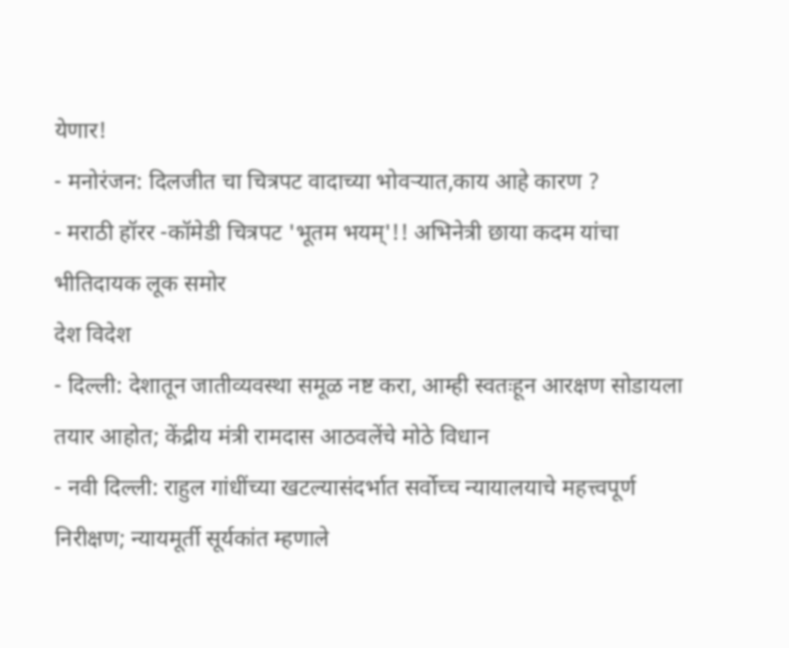येणार!
- मनोरंजन: दिलजीत चा चित्रपट वादाच्या भोवऱ्यात,काय आहे कारण ?
- मराठी हॉरर -कॉमेडी चित्रपट 'भूतम भयम्'!! अभिनेत्री छाया कदम यांचा भीतिदायक लूक समोर
देश विदेश
- दिल्ली: देशातून जातीव्यवस्था समूळ नष्ट करा, आम्ही स्वतःहून आरक्षण सोडायला तयार आहोत; केंद्रीय मंत्री रामदास आठवलेंचे मोठे विधान
- नवी दिल्ली: राहुल गांधींच्या खटल्यासंदर्भात सर्वोच्च न्यायालयाचे महत्त्वपूर्ण निरीक्षण; न्यायमूर्ती सूर्यकांत म्हणाले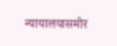न्यायालयासमोर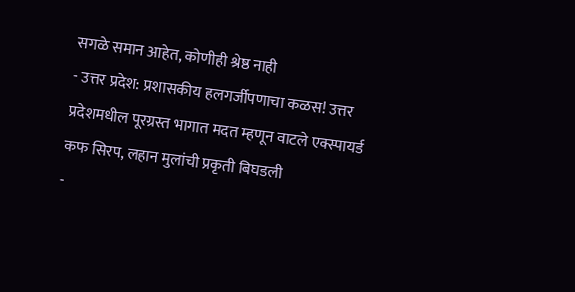सगळे समान आहेत, कोणीही श्रेष्ठ नाही
- उत्तर प्रदेश: प्रशासकीय हलगर्जीपणाचा कळस! उत्तर प्रदेशमधील पूरग्रस्त भागात मदत म्हणून वाटले एक्स्पायर्ड कफ सिरप, लहान मुलांची प्रकृती बिघडली
-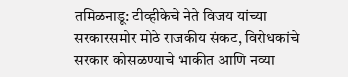तमिळनाडू: टीव्हीकेचे नेते विजय यांच्या सरकारसमोर मोठे राजकीय संकट, विरोधकांचे सरकार कोसळण्याचे भाकीत आणि नव्या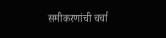समीकरणांची चर्चा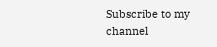Subscribe to my channel